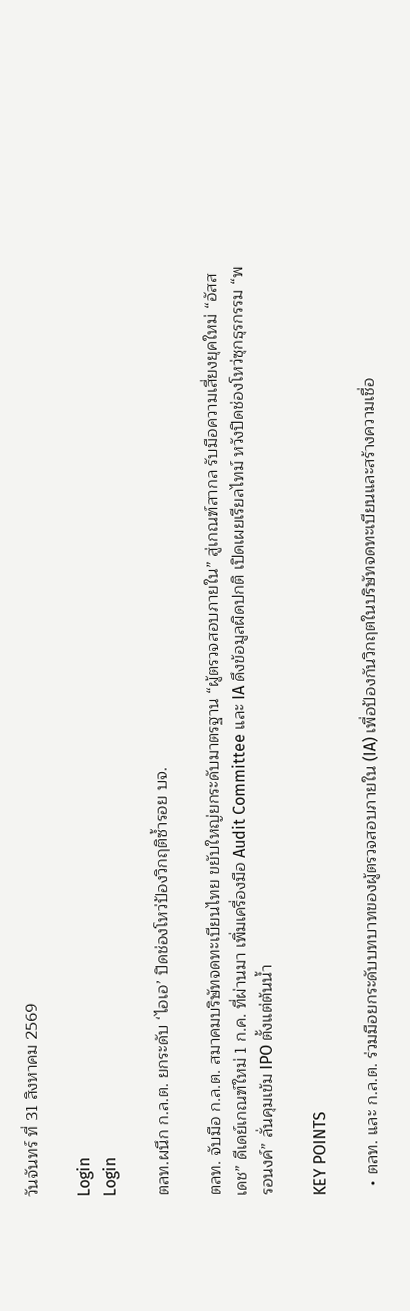วันจันทร์ ที่ 31 สิงหาคม 2569

Login
Login

ตลท.ผนึก ก.ล.ต. ยกระดับ ‘ไอเอ’ ปิดช่องโหว่ป้องวิกฤติซ้ำรอย บจ.

ตลท. จับมือ ก.ล.ต. สมาคมบริษัทจดทะเบียนไทย ขยับใหญ่ยกระดับมาตรฐาน “ผู้ตรวจสอบภายใน” สู่เกณฑ์สากล รับมือความเสี่ยงยุคใหม่ “อัสสเดช” ดีเดย์เกณฑ์ใหม่ 1 ก.ค. ที่ผ่านมา เพิ่มเครื่องมือ Audit Committee และ IA ดึงข้อมูลผิดปกติ เปิดเผยเรียลไทม์ หวังปิดช่องโหว่ซุกธุรกรรม “พรอนงค์” ลั่นคุมเข้ม IPO ตั้งแต่ต้นน้ำ

KEY POINTS

  • ตลท. และ ก.ล.ต. ร่วมมือยกระดับบทบาทของผู้ตรวจสอบภายใน (IA) เพื่อป้องกันวิกฤตในบริษัทจดทะเบียนและสร้างความเชื่อ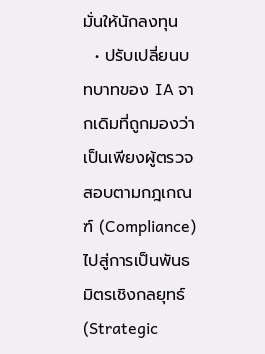มั่นให้นักลงทุน
  • ปรับเปลี่ยนบทบาทของ IA จากเดิมที่ถูกมองว่าเป็นเพียงผู้ตรวจสอบตามกฎเกณฑ์ (Compliance) ไปสู่การเป็นพันธมิตรเชิงกลยุทธ์ (Strategic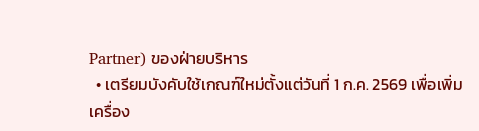Partner) ของฝ่ายบริหาร
  • เตรียมบังคับใช้เกณฑ์ใหม่ตั้งแต่วันที่ 1 ก.ค. 2569 เพื่อเพิ่มเครื่อง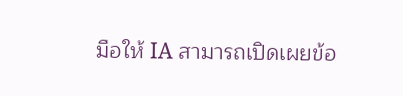มือให้ IA สามารถเปิดเผยข้อ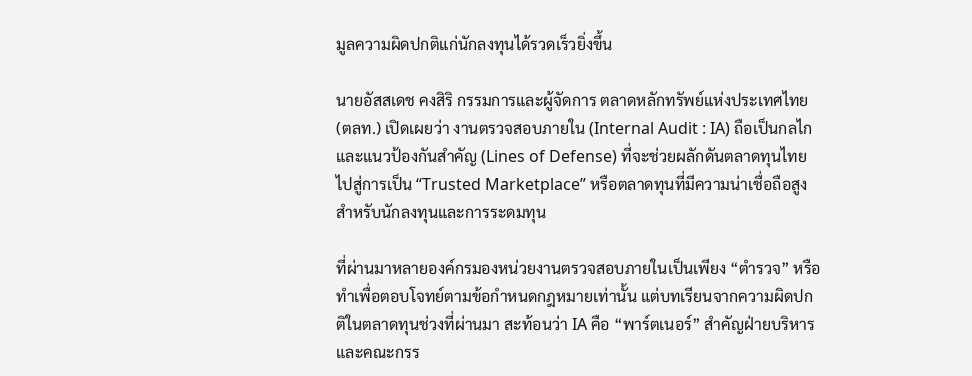มูลความผิดปกติแก่นักลงทุนได้รวดเร็วยิ่งขึ้น

นายอัสสเดช คงสิริ กรรมการและผู้จัดการ ตลาดหลักทรัพย์แห่งประเทศไทย (ตลท.) เปิดเผยว่า งานตรวจสอบภายใน (Internal Audit : IA) ถือเป็นกลไกและแนวป้องกันสำคัญ (Lines of Defense) ที่จะช่วยผลักดันตลาดทุนไทยไปสู่การเป็น “Trusted Marketplace” หรือตลาดทุนที่มีความน่าเชื่อถือสูงสำหรับนักลงทุนและการระดมทุน

ที่ผ่านมาหลายองค์กรมองหน่วยงานตรวจสอบภายในเป็นเพียง “ตำรวจ” หรือทำเพื่อตอบโจทย์ตามข้อกำหนดกฎหมายเท่านั้น แต่บทเรียนจากความผิดปกติในตลาดทุนช่วงที่ผ่านมา สะท้อนว่า IA คือ “พาร์ตเนอร์” สำคัญฝ่ายบริหารและคณะกรร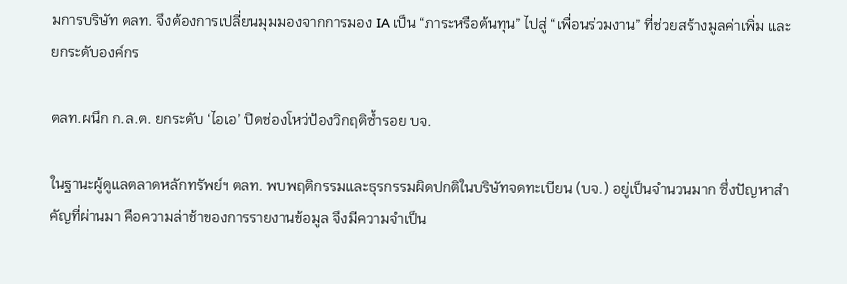มการบริษัท ตลท. จึงต้องการเปลี่ยนมุมมองจากการมอง IA เป็น “ภาระหรือต้นทุน” ไปสู่ “เพื่อนร่วมงาน” ที่ช่วยสร้างมูลค่าเพิ่ม และยกระดับองค์กร

ตลท.ผนึก ก.ล.ต. ยกระดับ ‘ไอเอ’ ปิดช่องโหว่ป้องวิกฤติซ้ำรอย บจ.

ในฐานะผู้ดูแลตลาดหลักทรัพย์ฯ ตลท. พบพฤติกรรมและธุรกรรมผิดปกติในบริษัทจดทะเบียน (บจ.) อยู่เป็นจำนวนมาก ซึ่งปัญหาสำคัญที่ผ่านมา คือความล่าช้าของการรายงานข้อมูล จึงมีความจำเป็น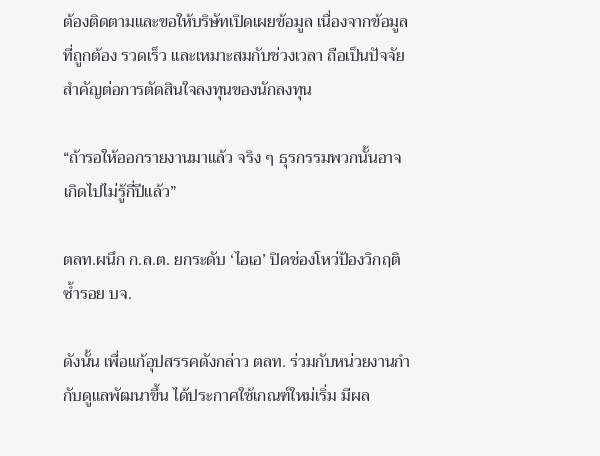ต้องติดตามและขอให้บริษัทเปิดเผยข้อมูล เนื่องจากข้อมูลที่ถูกต้อง รวดเร็ว และเหมาะสมกับช่วงเวลา ถือเป็นปัจจัยสำคัญต่อการตัดสินใจลงทุนของนักลงทุน

“ถ้ารอให้ออกรายงานมาแล้ว จริง ๆ ธุรกรรมพวกนั้นอาจเกิดไปไม่รู้กี่ปีแล้ว”

ตลท.ผนึก ก.ล.ต. ยกระดับ ‘ไอเอ’ ปิดช่องโหว่ป้องวิกฤติซ้ำรอย บจ.

ดังนั้น เพื่อแก้อุปสรรคดังกล่าว ตลท. ร่วมกับหน่วยงานกำกับดูแลพัฒนาขึ้น ได้ประกาศใช้เกณฑ์ใหม่เริ่ม มีผล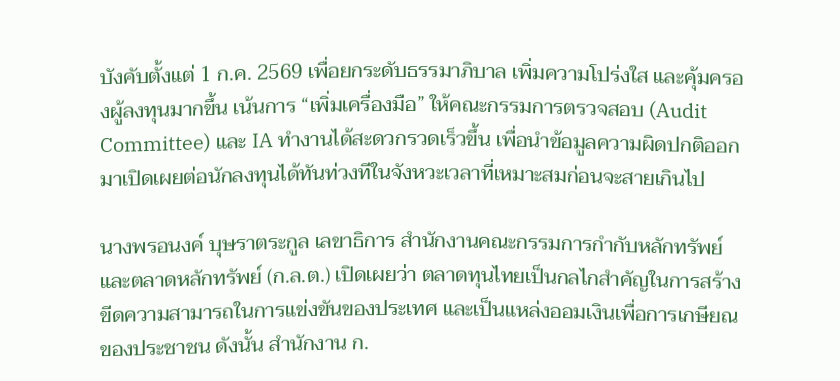บังคับตั้งแต่ 1 ก.ค. 2569 เพื่อยกระดับธรรมาภิบาล เพิ่มความโปร่งใส และคุ้มครองผู้ลงทุนมากขึ้น เน้นการ “เพิ่มเครื่องมือ” ให้คณะกรรมการตรวจสอบ (Audit Committee) และ IA ทำงานได้สะดวกรวดเร็วขึ้น เพื่อนำข้อมูลความผิดปกติออกมาเปิดเผยต่อนักลงทุนได้ทันท่วงทีในจังหวะเวลาที่เหมาะสมก่อนจะสายเกินไป

นางพรอนงค์ บุษราตระกูล เลขาธิการ สำนักงานคณะกรรมการกำกับหลักทรัพย์และตลาดหลักทรัพย์ (ก.ล.ต.) เปิดเผยว่า ตลาดทุนไทยเป็นกลไกสำคัญในการสร้างขีดความสามารถในการแข่งขันของประเทศ และเป็นแหล่งออมเงินเพื่อการเกษียณของประชาชน ดังนั้น สำนักงาน ก.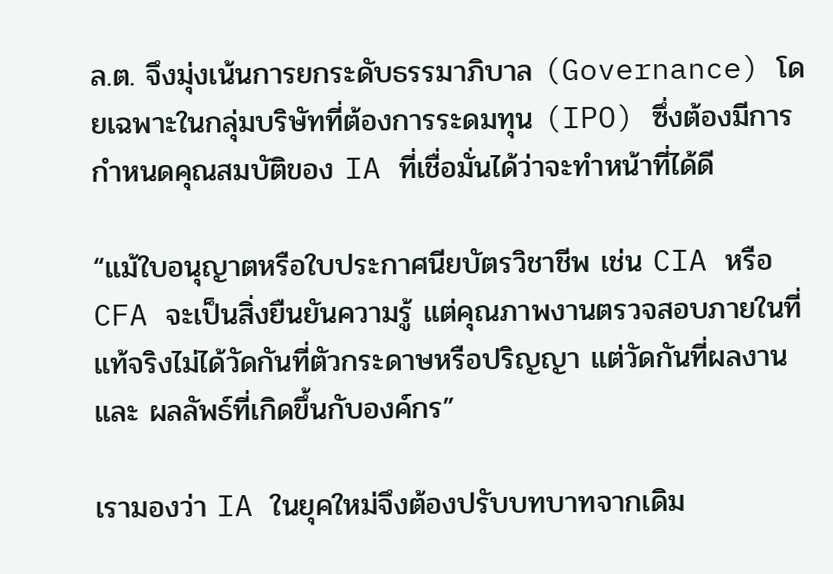ล.ต. จึงมุ่งเน้นการยกระดับธรรมาภิบาล (Governance) โดยเฉพาะในกลุ่มบริษัทที่ต้องการระดมทุน (IPO) ซึ่งต้องมีการกำหนดคุณสมบัติของ IA ที่เชื่อมั่นได้ว่าจะทำหน้าที่ได้ดี

“แม้ใบอนุญาตหรือใบประกาศนียบัตรวิชาชีพ เช่น CIA หรือ CFA จะเป็นสิ่งยืนยันความรู้ แต่คุณภาพงานตรวจสอบภายในที่แท้จริงไม่ได้วัดกันที่ตัวกระดาษหรือปริญญา แต่วัดกันที่ผลงานและ ผลลัพธ์ที่เกิดขึ้นกับองค์กร”

เรามองว่า IA ในยุคใหม่จึงต้องปรับบทบาทจากเดิม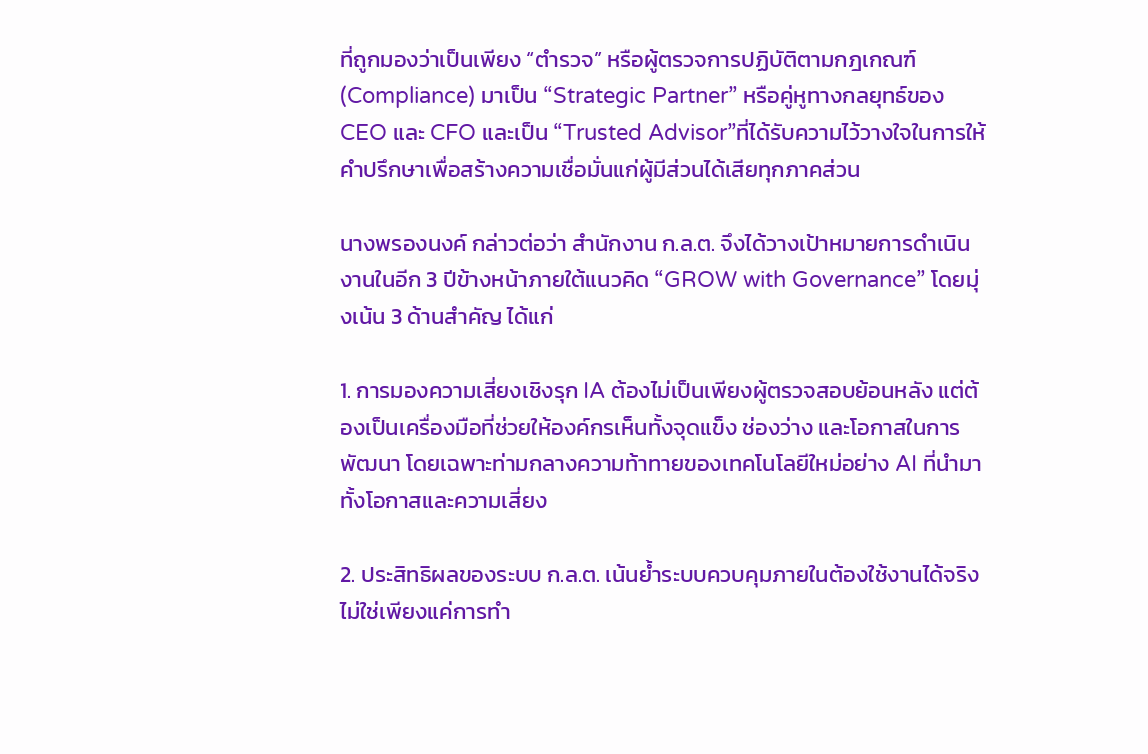ที่ถูกมองว่าเป็นเพียง “ตำรวจ” หรือผู้ตรวจการปฏิบัติตามกฎเกณฑ์ (Compliance) มาเป็น “Strategic Partner” หรือคู่หูทางกลยุทธ์ของ CEO และ CFO และเป็น “Trusted Advisor”ที่ได้รับความไว้วางใจในการให้คำปรึกษาเพื่อสร้างความเชื่อมั่นแก่ผู้มีส่วนได้เสียทุกภาคส่วน

นางพรองนงค์ กล่าวต่อว่า สำนักงาน ก.ล.ต. จึงได้วางเป้าหมายการดำเนินงานในอีก 3 ปีข้างหน้าภายใต้แนวคิด “GROW with Governance” โดยมุ่งเน้น 3 ด้านสำคัญ ได้แก่

1. การมองความเสี่ยงเชิงรุก IA ต้องไม่เป็นเพียงผู้ตรวจสอบย้อนหลัง แต่ต้องเป็นเครื่องมือที่ช่วยให้องค์กรเห็นทั้งจุดแข็ง ช่องว่าง และโอกาสในการพัฒนา โดยเฉพาะท่ามกลางความท้าทายของเทคโนโลยีใหม่อย่าง AI ที่นำมาทั้งโอกาสและความเสี่ยง

2. ประสิทธิผลของระบบ ก.ล.ต. เน้นย้ำระบบควบคุมภายในต้องใช้งานได้จริง ไม่ใช่เพียงแค่การทำ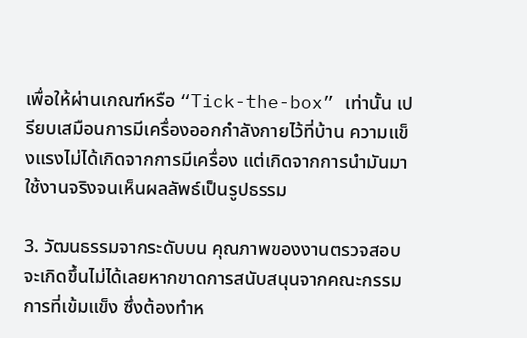เพื่อให้ผ่านเกณฑ์หรือ “Tick-the-box” เท่านั้น เปรียบเสมือนการมีเครื่องออกกำลังกายไว้ที่บ้าน ความแข็งแรงไม่ได้เกิดจากการมีเครื่อง แต่เกิดจากการนำมันมาใช้งานจริงจนเห็นผลลัพธ์เป็นรูปธรรม

3. วัฒนธรรมจากระดับบน คุณภาพของงานตรวจสอบจะเกิดขึ้นไม่ได้เลยหากขาดการสนับสนุนจากคณะกรรมการที่เข้มแข็ง ซึ่งต้องทำห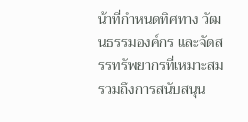น้าที่กำหนดทิศทาง วัฒนธรรมองค์กร และจัดสรรทรัพยากรที่เหมาะสม รวมถึงการสนับสนุน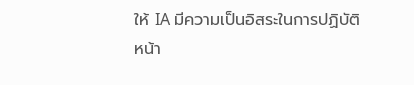ให้ IA มีความเป็นอิสระในการปฏิบัติหน้า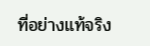ที่อย่างแท้จริง